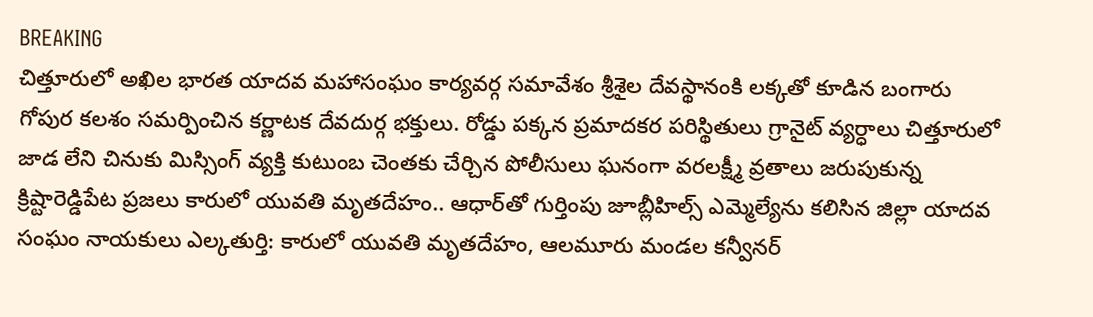BREAKING
చిత్తూరులో అఖిల భారత యాదవ మహాసంఘం కార్యవర్గ సమావేశం శ్రీశైల దేవస్థానంకి లక్కతో కూడిన బంగారు గోపుర కలశం సమర్పించిన కర్ణాటక దేవదుర్గ భక్తులు. రోడ్డు పక్కన ప్రమాదకర పరిస్థితులు గ్రానైట్ వ్యర్ధాలు చిత్తూరులో జాడ లేని చినుకు మిస్సింగ్ వ్యక్తి కుటుంబ చెంతకు చేర్చిన పోలీసులు ఘనంగా వరలక్ష్మీ వ్రతాలు జరుపుకున్న క్రిష్టారెడ్డిపేట ప్రజలు కారులో యువతి మృతదేహం.. ఆధార్‌తో గుర్తింపు జూబ్లీహిల్స్ ఎమ్మెల్యేను కలిసిన జిల్లా యాదవ సంఘం నాయకులు ఎల్కతుర్తి: కారులో యువతి మృతదేహం, ఆలమూరు మండల కన్వీనర్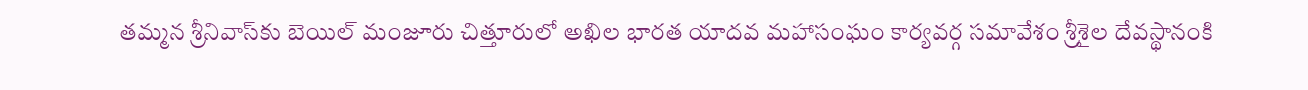తమ్మన శ్రీనివాస్‌కు బెయిల్ మంజూరు చిత్తూరులో అఖిల భారత యాదవ మహాసంఘం కార్యవర్గ సమావేశం శ్రీశైల దేవస్థానంకి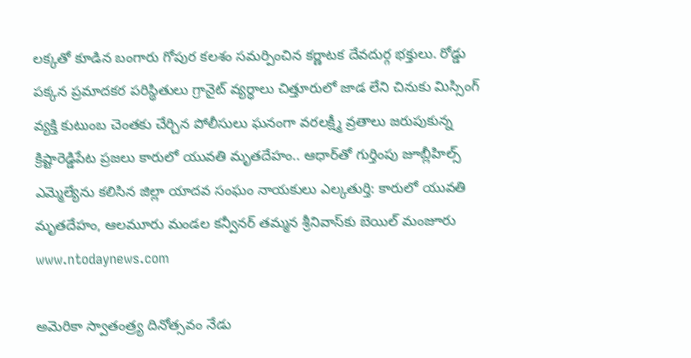లక్కతో కూడిన బంగారు గోపుర కలశం సమర్పించిన కర్ణాటక దేవదుర్గ భక్తులు. రోడ్డు పక్కన ప్రమాదకర పరిస్థితులు గ్రానైట్ వ్యర్ధాలు చిత్తూరులో జాడ లేని చినుకు మిస్సింగ్ వ్యక్తి కుటుంబ చెంతకు చేర్చిన పోలీసులు ఘనంగా వరలక్ష్మీ వ్రతాలు జరుపుకున్న క్రిష్టారెడ్డిపేట ప్రజలు కారులో యువతి మృతదేహం.. ఆధార్‌తో గుర్తింపు జూబ్లీహిల్స్ ఎమ్మెల్యేను కలిసిన జిల్లా యాదవ సంఘం నాయకులు ఎల్కతుర్తి: కారులో యువతి మృతదేహం, ఆలమూరు మండల కన్వీనర్ తమ్మన శ్రీనివాస్‌కు బెయిల్ మంజూరు
www.ntodaynews.com

అమెరికా స్వాతంత్ర్య దినోత్సవం నేడు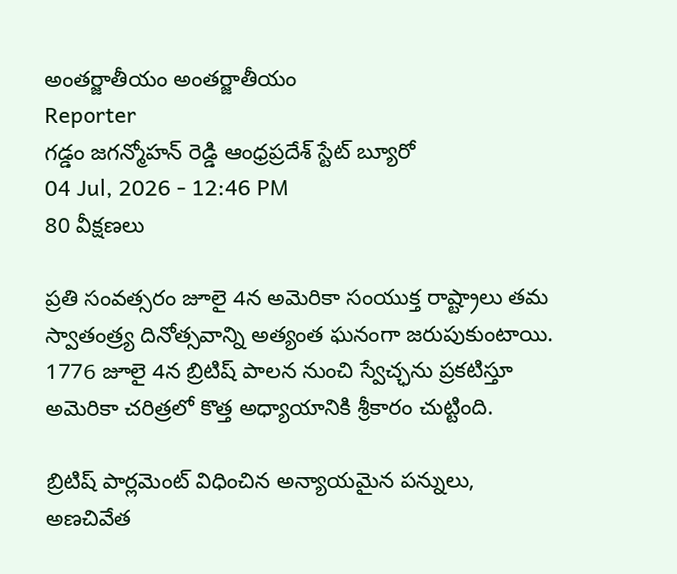అంతర్జాతీయం అంతర్జాతీయం
Reporter
గడ్డం జగన్మోహన్ రెడ్డి ఆంధ్రప్రదేశ్ స్టేట్ బ్యూరో
04 Jul, 2026 - 12:46 PM
80 వీక్షణలు

ప్రతి సంవత్సరం జూలై 4న అమెరికా సంయుక్త రాష్ట్రాలు తమ స్వాతంత్ర్య దినోత్సవాన్ని అత్యంత ఘనంగా జరుపుకుంటాయి. 1776 జూలై 4న బ్రిటిష్ పాలన నుంచి స్వేచ్ఛను ప్రకటిస్తూ అమెరికా చరిత్రలో కొత్త అధ్యాయానికి శ్రీకారం చుట్టింది.

బ్రిటిష్ పార్లమెంట్ విధించిన అన్యాయమైన పన్నులు, అణచివేత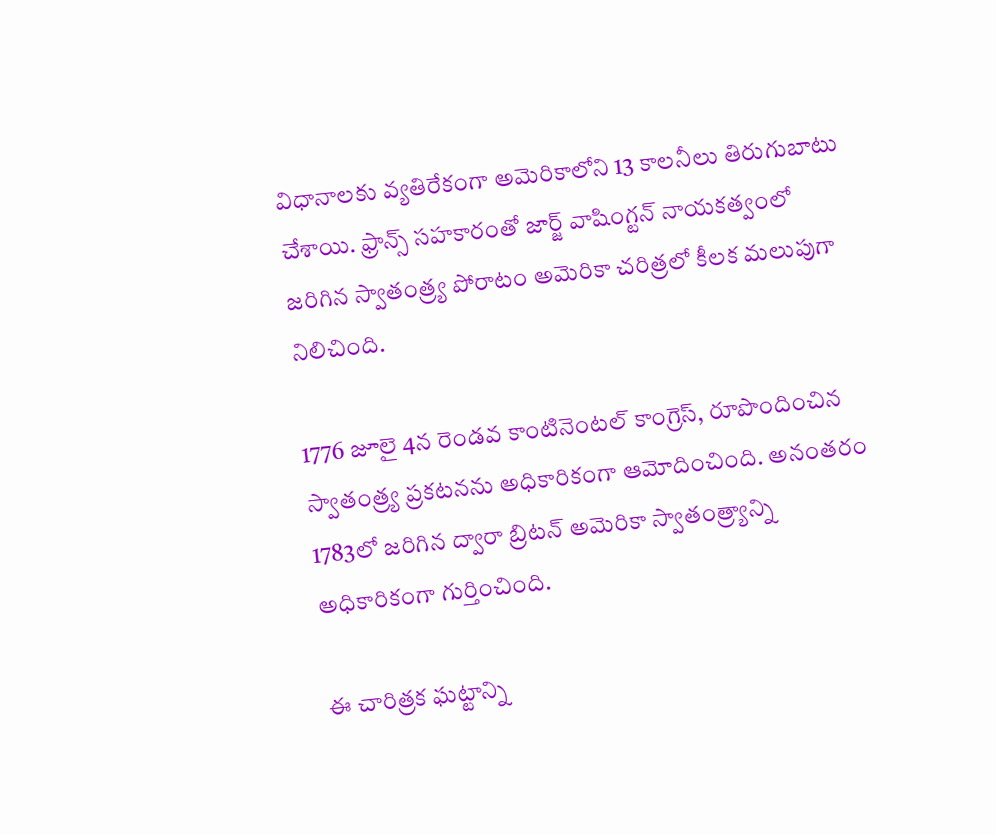విధానాలకు వ్యతిరేకంగా అమెరికాలోని 13 కాలనీలు తిరుగుబాటు చేశాయి. ఫ్రాన్స్ సహకారంతో జార్జ్ వాషింగ్టన్ నాయకత్వంలో జరిగిన స్వాతంత్ర్య పోరాటం అమెరికా చరిత్రలో కీలక మలుపుగా నిలిచింది.

1776 జూలై 4న రెండవ కాంటినెంటల్ కాంగ్రెస్, రూపొందించిన స్వాతంత్ర్య ప్రకటనను అధికారికంగా ఆమోదించింది. అనంతరం 1783లో జరిగిన ద్వారా బ్రిటన్ అమెరికా స్వాతంత్ర్యాన్ని అధికారికంగా గుర్తించింది.

ఈ చారిత్రక ఘట్టాన్ని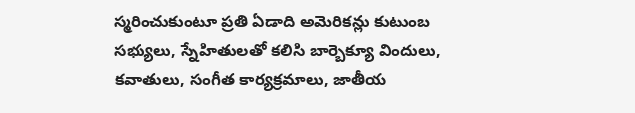స్మరించుకుంటూ ప్రతి ఏడాది అమెరికన్లు కుటుంబ సభ్యులు, స్నేహితులతో కలిసి బార్బెక్యూ విందులు, కవాతులు, సంగీత కార్యక్రమాలు, జాతీయ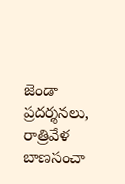జెండా ప్రదర్శనలు, రాత్రివేళ బాణసంచా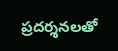ప్రదర్శనలతో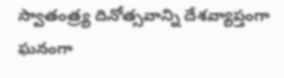స్వాతంత్ర్య దినోత్సవాన్ని దేశవ్యాప్తంగా ఘనంగా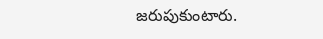జరుపుకుంటారు.